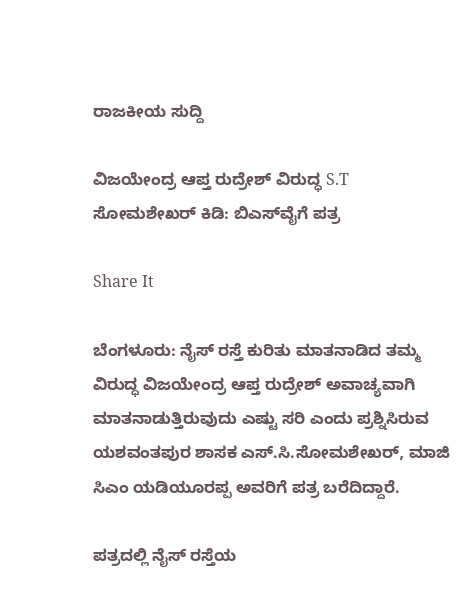ರಾಜಕೀಯ ಸುದ್ದಿ

ವಿಜಯೇಂದ್ರ ಆಪ್ತ ರುದ್ರೇಶ್ ವಿರುದ್ಧ S.T ಸೋಮಶೇಖರ್ ಕಿಡಿ: ಬಿಎಸ್‌ವೈಗೆ ಪತ್ರ

Share It

ಬೆಂಗಳೂರು: ನೈಸ್ ರಸ್ತೆ ಕುರಿತು ಮಾತನಾಡಿದ ತಮ್ಮ ವಿರುದ್ಧ ವಿಜಯೇಂದ್ರ ಆಪ್ತ ರುದ್ರೇಶ್ ಅವಾಚ್ಯವಾಗಿ ಮಾತನಾಡುತ್ತಿರುವುದು ಎಷ್ಟು ಸರಿ ಎಂದು ಪ್ರಶ್ನಿಸಿರುವ ಯಶವಂತಪುರ ಶಾಸಕ ಎಸ್.ಸಿ.ಸೋಮಶೇಖರ್, ಮಾಜಿ ಸಿಎಂ ಯಡಿಯೂರಪ್ಪ ಅವರಿಗೆ ಪತ್ರ ಬರೆದಿದ್ದಾರೆ.

ಪತ್ರದಲ್ಲಿ ನೈಸ್ ರಸ್ತೆಯ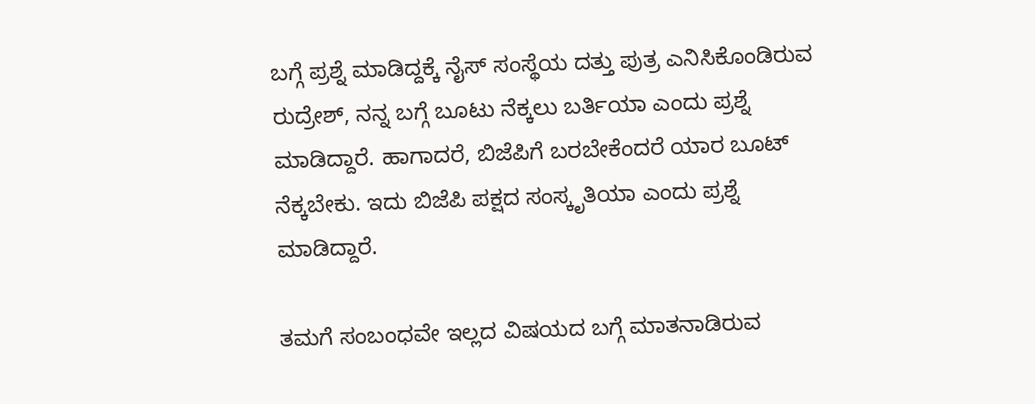ಬಗ್ಗೆ ಪ್ರಶ್ನೆ ಮಾಡಿದ್ದಕ್ಕೆ ನೈಸ್ ಸಂಸ್ಥೆಯ ದತ್ತು ಪುತ್ರ ಎನಿಸಿಕೊಂಡಿರುವ ರುದ್ರೇಶ್, ನನ್ನ ಬಗ್ಗೆ ಬೂಟು ನೆಕ್ಕಲು ಬರ್ತಿಯಾ ಎಂದು ಪ್ರಶ್ನೆ ಮಾಡಿದ್ದಾರೆ. ಹಾಗಾದರೆ, ಬಿಜೆಪಿಗೆ ಬರಬೇಕೆಂದರೆ ಯಾರ ಬೂಟ್ ನೆಕ್ಕಬೇಕು. ಇದು ಬಿಜೆಪಿ ಪಕ್ಷದ ಸಂಸ್ಕೃತಿಯಾ ಎಂದು ಪ್ರಶ್ನೆ ಮಾಡಿದ್ದಾರೆ.

ತಮಗೆ ಸಂಬಂಧವೇ ಇಲ್ಲದ ವಿಷಯದ ಬಗ್ಗೆ ಮಾತನಾಡಿರುವ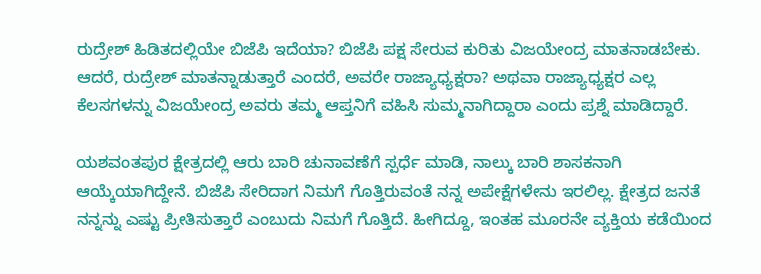ರುದ್ರೇಶ್ ಹಿಡಿತದಲ್ಲಿಯೇ ಬಿಜೆಪಿ ಇದೆಯಾ? ಬಿಜೆಪಿ ಪಕ್ಷ ಸೇರುವ ಕುರಿತು ವಿಜಯೇಂದ್ರ ಮಾತನಾಡಬೇಕು. ಆದರೆ, ರುದ್ರೇಶ್ ಮಾತನ್ನಾಡುತ್ತಾರೆ ಎಂದರೆ, ಅವರೇ ರಾಜ್ಯಾಧ್ಯಕ್ಷರಾ? ಅಥವಾ ರಾಜ್ಯಾಧ್ಯಕ್ಷರ ಎಲ್ಲ ಕೆಲಸಗಳನ್ನು ವಿಜಯೇಂದ್ರ ಅವರು ತಮ್ಮ ಆಪ್ತನಿಗೆ ವಹಿಸಿ ಸುಮ್ಮನಾಗಿದ್ದಾರಾ ಎಂದು ಪ್ರಶ್ನೆ ಮಾಡಿದ್ದಾರೆ.

ಯಶವಂತಪುರ ಕ್ಷೇತ್ರದಲ್ಲಿ ಆರು ಬಾರಿ ಚುನಾವಣೆಗೆ ಸ್ಪರ್ಧೆ ಮಾಡಿ, ನಾಲ್ಕು ಬಾರಿ ಶಾಸಕನಾಗಿ ಆಯ್ಕೆಯಾಗಿದ್ದೇನೆ. ಬಿಜೆಪಿ ಸೇರಿದಾಗ ನಿಮಗೆ ಗೊತ್ತಿರುವಂತೆ ನನ್ನ ಅಪೇಕ್ಷೆಗಳೇನು ಇರಲಿಲ್ಲ. ಕ್ಷೇತ್ರದ ಜನತೆ ನನ್ನನ್ನು ಎಷ್ಟು ಪ್ರೀತಿಸುತ್ತಾರೆ ಎಂಬುದು ನಿಮಗೆ ಗೊತ್ತಿದೆ. ಹೀಗಿದ್ದೂ, ಇಂತಹ ಮೂರನೇ ವ್ಯಕ್ತಿಯ ಕಡೆಯಿಂದ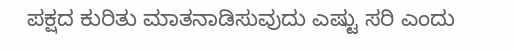ಪಕ್ಷದ ಕುರಿತು ಮಾತನಾಡಿಸುವುದು ಎಷ್ಟು ಸರಿ ಎಂದು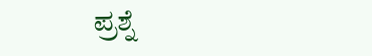ಪ್ರಶ್ನೆ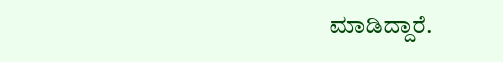ಮಾಡಿದ್ದಾರೆ.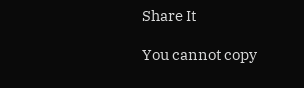Share It

You cannot copy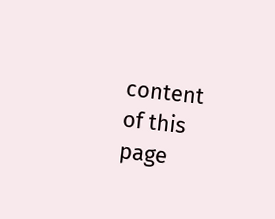content of this page